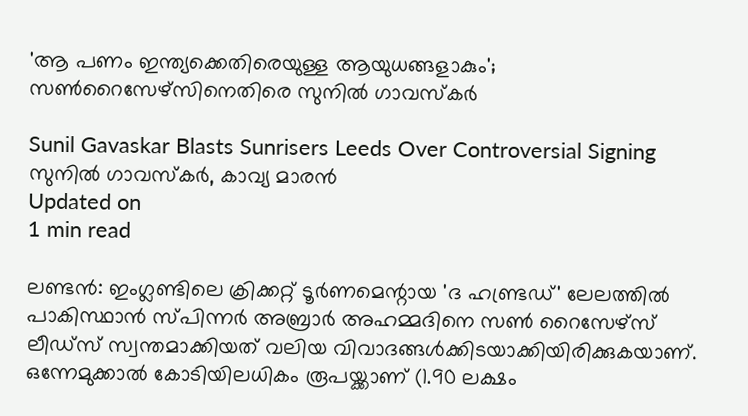'ആ പണം ഇന്ത്യക്കെതിരെയുള്ള ആയുധങ്ങളാകും'; സണ്‍റൈസേഴ്‌സിനെതിരെ സുനില്‍ ഗാവസ്‌കര്‍

Sunil Gavaskar Blasts Sunrisers Leeds Over Controversial Signing
സുനില്‍ ഗാവസ്‌കര്‍, കാവ്യ മാരന്‍
Updated on
1 min read

ലണ്ടന്‍: ഇംഗ്ലണ്ടിലെ ക്രിക്കറ്റ് ടൂര്‍ണമെന്റായ 'ദ ഹണ്ട്രഡ്' ലേലത്തില്‍ പാകിസ്ഥാന്‍ സ്പിന്നര്‍ അബ്രാര്‍ അഹമ്മദിനെ സണ്‍ റൈസേഴ്സ് ലീഡ്സ് സ്വന്തമാക്കിയത് വലിയ വിവാദങ്ങള്‍ക്കിടയാക്കിയിരിക്കുകയാണ്. ഒന്നേമുക്കാല്‍ കോടിയിലധികം രൂപയ്ക്കാണ് (1.90 ലക്ഷം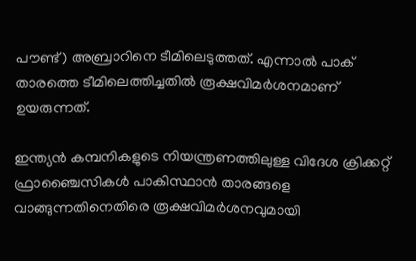പൗണ്ട്) അബ്രാറിനെ ടീമിലെടുത്തത്. എന്നാല്‍ പാക് താരത്തെ ടീമിലെത്തിച്ചതില്‍ രൂക്ഷവിമര്‍ശനമാണ് ഉയരുന്നത്.

ഇന്ത്യന്‍ കമ്പനികളുടെ നിയന്ത്രണത്തിലുള്ള വിദേശ ക്രിക്കറ്റ് ഫ്രാഞ്ചൈസികള്‍ പാകിസ്ഥാന്‍ താരങ്ങളെ വാങ്ങുന്നതിനെതിരെ രൂക്ഷവിമര്‍ശനവുമായി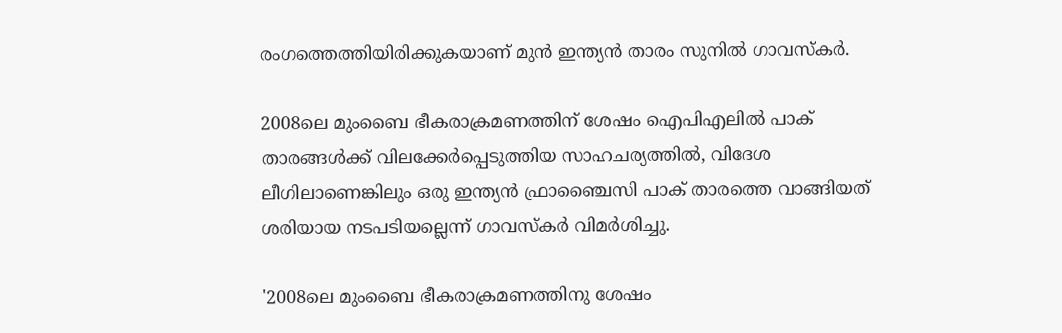രംഗത്തെത്തിയിരിക്കുകയാണ് മുന്‍ ഇന്ത്യന്‍ താരം സുനില്‍ ഗാവസ്‌കര്‍.

2008ലെ മുംബൈ ഭീകരാക്രമണത്തിന് ശേഷം ഐപിഎലില്‍ പാക് താരങ്ങള്‍ക്ക് വിലക്കേര്‍പ്പെടുത്തിയ സാഹചര്യത്തില്‍, വിദേശ ലീഗിലാണെങ്കിലും ഒരു ഇന്ത്യന്‍ ഫ്രാഞ്ചൈസി പാക് താരത്തെ വാങ്ങിയത് ശരിയായ നടപടിയല്ലെന്ന് ഗാവസ്‌കര്‍ വിമര്‍ശിച്ചു.

'2008ലെ മുംബൈ ഭീകരാക്രമണത്തിനു ശേഷം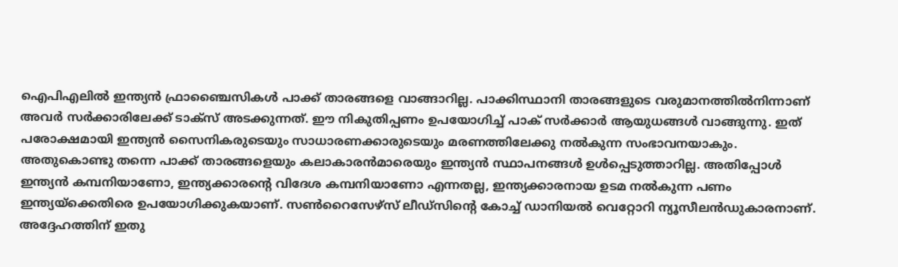ഐപിഎലില്‍ ഇന്ത്യന്‍ ഫ്രാഞ്ചൈസികള്‍ പാക്ക് താരങ്ങളെ വാങ്ങാറില്ല. പാക്കിസ്ഥാനി താരങ്ങളുടെ വരുമാനത്തില്‍നിന്നാണ് അവര്‍ സര്‍ക്കാരിലേക്ക് ടാക്‌സ് അടക്കുന്നത്. ഈ നികുതിപ്പണം ഉപയോഗിച്ച് പാക് സര്‍ക്കാര്‍ ആയുധങ്ങള്‍ വാങ്ങുന്നു. ഇത് പരോക്ഷമായി ഇന്ത്യന്‍ സൈനികരുടെയും സാധാരണക്കാരുടെയും മരണത്തിലേക്കു നല്‍കുന്ന സംഭാവനയാകും. അതുകൊണ്ടു തന്നെ പാക്ക് താരങ്ങളെയും കലാകാരന്‍മാരെയും ഇന്ത്യന്‍ സ്ഥാപനങ്ങള്‍ ഉള്‍പ്പെടുത്താറില്ല. അതിപ്പോള്‍ ഇന്ത്യന്‍ കമ്പനിയാണോ, ഇന്ത്യക്കാരന്റെ വിദേശ കമ്പനിയാണോ എന്നതല്ല, ഇന്ത്യക്കാരനായ ഉടമ നല്‍കുന്ന പണം ഇന്ത്യയ്‌ക്കെതിരെ ഉപയോഗിക്കുകയാണ്. സണ്‍റൈസേഴ്‌സ് ലീഡ്‌സിന്റെ കോച്ച് ഡാനിയല്‍ വെറ്റോറി ന്യൂസീലന്‍ഡുകാരനാണ്. അദ്ദേഹത്തിന് ഇതു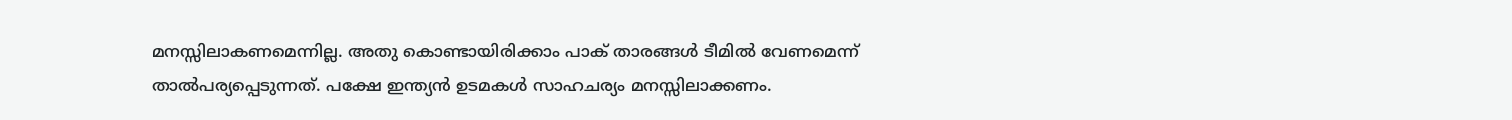മനസ്സിലാകണമെന്നില്ല. അതു കൊണ്ടായിരിക്കാം പാക് താരങ്ങള്‍ ടീമില്‍ വേണമെന്ന് താല്‍പര്യപ്പെടുന്നത്. പക്ഷേ ഇന്ത്യന്‍ ഉടമകള്‍ സാഹചര്യം മനസ്സിലാക്കണം.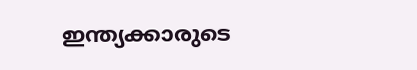ഇന്ത്യക്കാരുടെ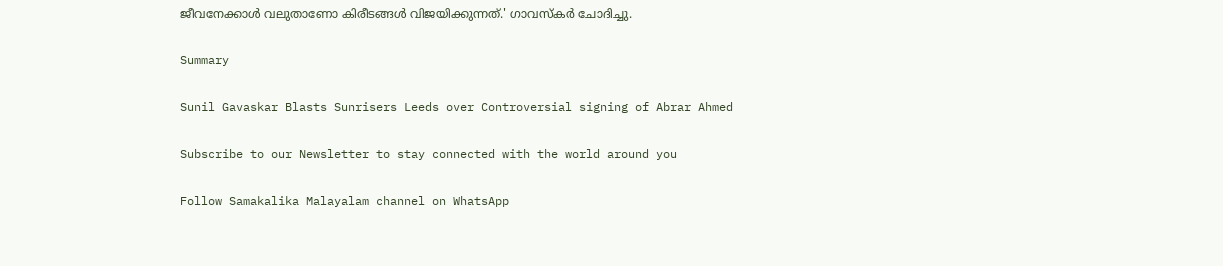ജീവനേക്കാള്‍ വലുതാണോ കിരീടങ്ങള്‍ വിജയിക്കുന്നത്.' ഗാവസ്‌കര്‍ ചോദിച്ചു.

Summary

Sunil Gavaskar Blasts Sunrisers Leeds over Controversial signing of Abrar Ahmed

Subscribe to our Newsletter to stay connected with the world around you

Follow Samakalika Malayalam channel on WhatsApp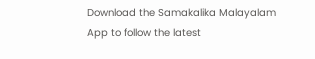Download the Samakalika Malayalam App to follow the latest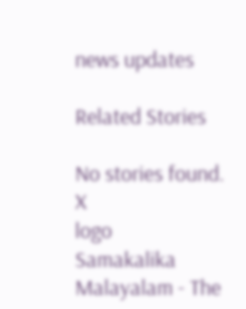news updates

Related Stories

No stories found.
X
logo
Samakalika Malayalam - The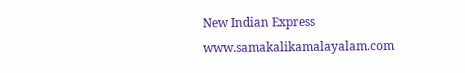New Indian Express
www.samakalikamalayalam.com